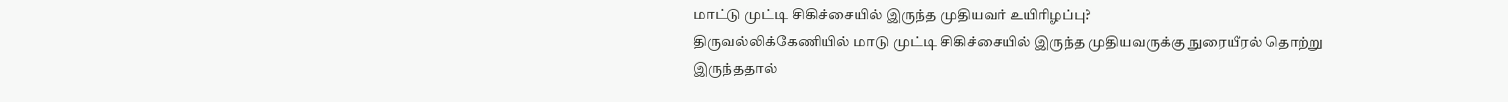மாட்டு முட்டி சிகிச்சையில் இருந்த முதியவர் உயிரிழப்பு?
திருவல்லிக்கேணியில் மாடு முட்டி சிகிச்சையில் இருந்த முதியவருக்கு நுரையீரல் தொற்று இருந்ததால்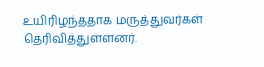உயிரிழந்ததாக மருத்துவர்கள் தெரிவித்துள்ளனர்.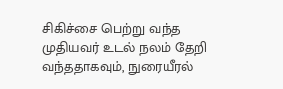சிகிச்சை பெற்று வந்த முதியவர் உடல் நலம் தேறி வந்ததாகவும், நுரையீரல்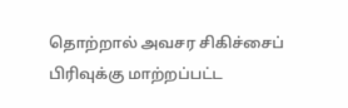தொற்றால் அவசர சிகிச்சைப் பிரிவுக்கு மாற்றப்பட்ட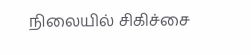நிலையில் சிகிச்சை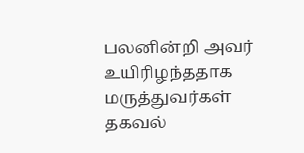பலனின்றி அவர் உயிரிழந்ததாக மருத்துவர்கள் தகவல்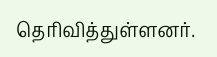தெரிவித்துள்ளனர்.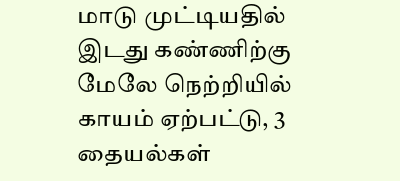மாடு முட்டியதில் இடது கண்ணிற்கு மேலே நெற்றியில் காயம் ஏற்பட்டு, 3 தையல்கள்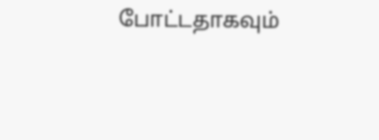போட்டதாகவும்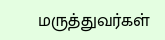மருத்துவர்கள்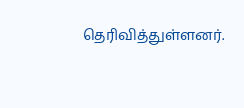தெரிவித்துள்ளனர்.